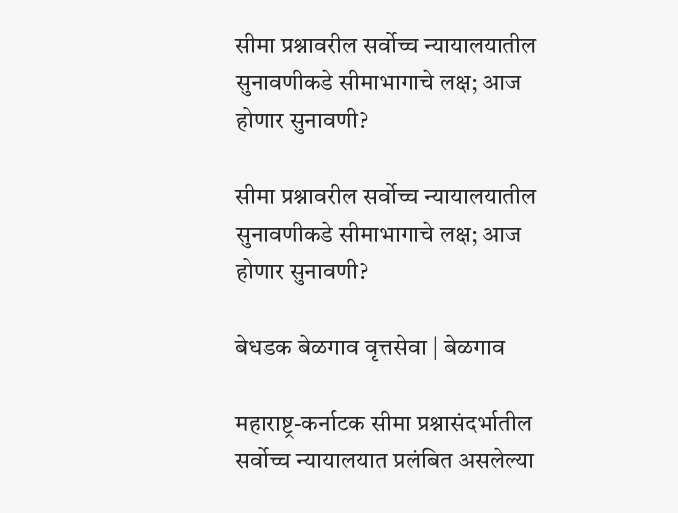सीमा प्रश्नावरील सर्वोच्च न्यायालयातील सुनावणीकडे सीमाभागाचे लक्ष; आज होणार सुनावणी?

सीमा प्रश्नावरील सर्वोच्च न्यायालयातील सुनावणीकडे सीमाभागाचे लक्ष; आज होणार सुनावणी?

बेधडक बेळगाव वृत्तसेवा | बेळगाव

महाराष्ट्र-कर्नाटक सीमा प्रश्नासंदर्भातील सर्वोच्च न्यायालयात प्रलंबित असलेल्या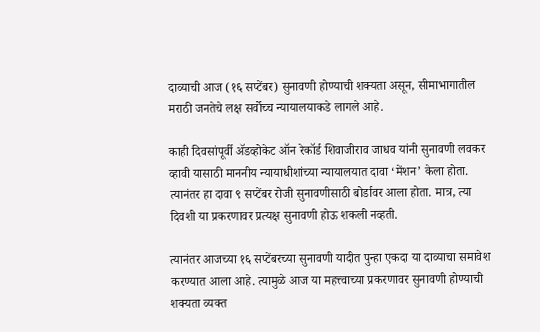दाव्याची आज (१६ सप्टेंबर) सुनावणी होण्याची शक्यता असून, सीमाभागातील मराठी जनतेचे लक्ष सर्वोच्च न्यायालयाकडे लागले आहे.

काही दिवसांपूर्वी ॲडव्होकेट ऑन रेकॉर्ड शिवाजीराव जाधव यांनी सुनावणी लवकर व्हावी यासाठी माननीय न्यायाधीशांच्या न्यायालयात दावा ‘मेंशन’ केला होता. त्यानंतर हा दावा ९ सप्टेंबर रोजी सुनावणीसाठी बोर्डावर आला होता. मात्र, त्या दिवशी या प्रकरणावर प्रत्यक्ष सुनावणी होऊ शकली नव्हती.

त्यानंतर आजच्या १६ सप्टेंबरच्या सुनावणी यादीत पुन्हा एकदा या दाव्याचा समावेश करण्यात आला आहे. त्यामुळे आज या महत्त्वाच्या प्रकरणावर सुनावणी होण्याची शक्यता व्यक्त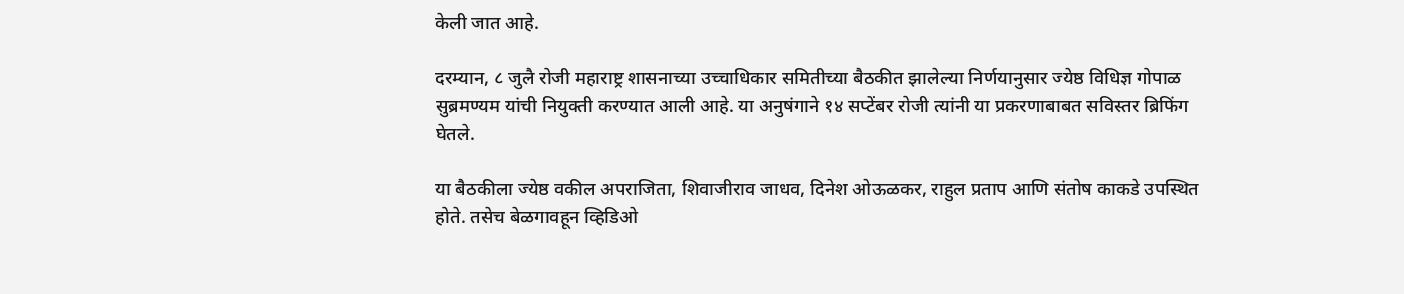केली जात आहे.

दरम्यान, ८ जुलै रोजी महाराष्ट्र शासनाच्या उच्चाधिकार समितीच्या बैठकीत झालेल्या निर्णयानुसार ज्येष्ठ विधिज्ञ गोपाळ सुब्रमण्यम यांची नियुक्ती करण्यात आली आहे. या अनुषंगाने १४ सप्टेंबर रोजी त्यांनी या प्रकरणाबाबत सविस्तर ब्रिफिंग घेतले.

या बैठकीला ज्येष्ठ वकील अपराजिता, शिवाजीराव जाधव, दिनेश ओऊळकर, राहुल प्रताप आणि संतोष काकडे उपस्थित होते. तसेच बेळगावहून व्हिडिओ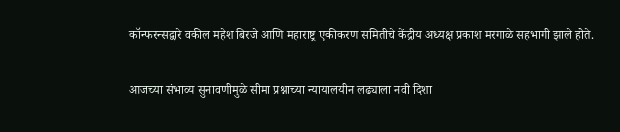कॉन्फरन्सद्वारे वकील महेश बिरजे आणि महाराष्ट्र एकीकरण समितीचे केंद्रीय अध्यक्ष प्रकाश मरगाळे सहभागी झाले होते.

आजच्या संभाव्य सुनावणीमुळे सीमा प्रश्नाच्या न्यायालयीन लढ्याला नवी दिशा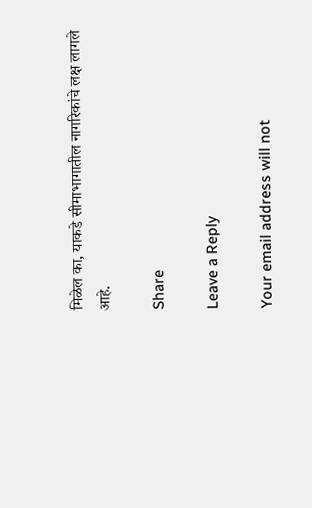मिळेल का, याकडे सीमाभागातील नागरिकांचे लक्ष लागले आहे.

Share

Leave a Reply

Your email address will not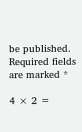be published. Required fields are marked *

4 × 2 =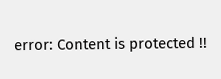error: Content is protected !!